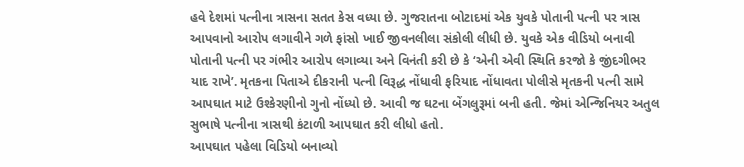હવે દેશમાં પત્નીના ત્રાસના સતત કેસ વધ્યા છે. ગુજરાતના બોટાદમાં એક યુવકે પોતાની પત્ની પર ત્રાસ આપવાનો આરોપ લગાવીને ગળે ફાંસો ખાઈ જીવનલીલા સંકોલી લીધી છે. યુવકે એક વીડિયો બનાવી પોતાની પત્ની પર ગંભીર આરોપ લગાવ્યા અને વિનંતી કરી છે કે ‘એની એવી સ્થિતિ કરજો કે જીંદગીભર યાદ રાખે’. મૃતકના પિતાએ દીકરાની પત્ની વિરૂદ્ધ નોંધાવી ફરિયાદ નોંધાવતા પોલીસે મૃતકની પત્ની સામે આપઘાત માટે ઉશ્કેરણીનો ગુનો નોંધ્યો છે. આવી જ ઘટના બેંગલુરૂમાં બની હતી. જેમાં એન્જિનિયર અતુલ સુભાષે પત્નીના ત્રાસથી કંટાળી આપઘાત કરી લીધો હતો.
આપઘાત પહેલા વિડિયો બનાવ્યો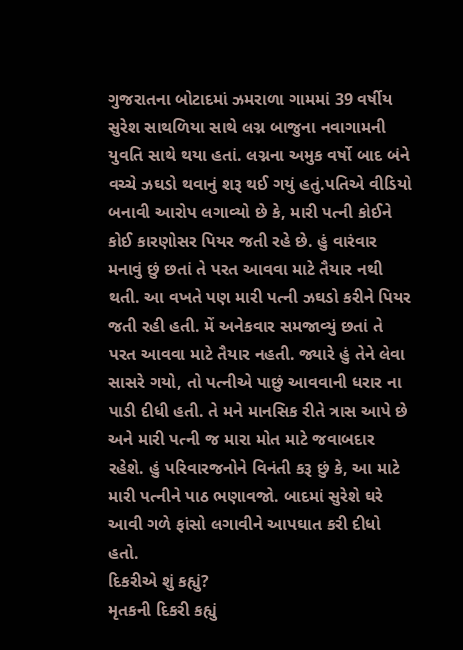ગુજરાતના બોટાદમાં ઝમરાળા ગામમાં 39 વર્ષીય સુરેશ સાથળિયા સાથે લગ્ન બાજુના નવાગામની યુવતિ સાથે થયા હતાં. લગ્નના અમુક વર્ષો બાદ બંને વચ્ચે ઝઘડો થવાનું શરૂ થઈ ગયું હતું.પતિએ વીડિયો બનાવી આરોપ લગાવ્યો છે કે, મારી પત્ની કોઈને કોઈ કારણોસર પિયર જતી રહે છે. હું વારંવાર મનાવું છું છતાં તે પરત આવવા માટે તૈયાર નથી થતી. આ વખતે પણ મારી પત્ની ઝઘડો કરીને પિયર જતી રહી હતી. મેં અનેકવાર સમજાવ્યું છતાં તે પરત આવવા માટે તૈયાર નહતી. જ્યારે હું તેને લેવા સાસરે ગયો, તો પત્નીએ પાછું આવવાની ધરાર ના પાડી દીધી હતી. તે મને માનસિક રીતે ત્રાસ આપે છે અને મારી પત્ની જ મારા મોત માટે જવાબદાર રહેશે. હું પરિવારજનોને વિનંતી કરૂ છું કે, આ માટે મારી પત્નીને પાઠ ભણાવજો. બાદમાં સુરેશે ઘરે આવી ગળે ફાંસો લગાવીને આપઘાત કરી દીધો હતો.
દિકરીએ શું કહ્યું?
મૃતકની દિકરી કહ્યું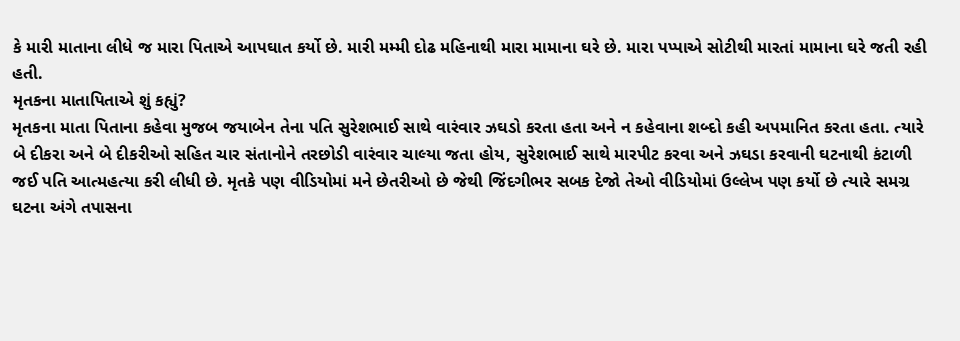કે મારી માતાના લીધે જ મારા પિતાએ આપઘાત કર્યો છે. મારી મમ્મી દોઢ મહિનાથી મારા મામાના ઘરે છે. મારા પપ્પાએ સોટીથી મારતાં મામાના ઘરે જતી રહી હતી.
મૃતકના માતાપિતાએ શું કહ્યું?
મૃતકના માતા પિતાના કહેવા મુજબ જયાબેન તેના પતિ સુરેશભાઈ સાથે વારંવાર ઝઘડો કરતા હતા અને ન કહેવાના શબ્દો કહી અપમાનિત કરતા હતા. ત્યારે બે દીકરા અને બે દીકરીઓ સહિત ચાર સંતાનોને તરછોડી વારંવાર ચાલ્યા જતા હોય, સુરેશભાઈ સાથે મારપીટ કરવા અને ઝઘડા કરવાની ઘટનાથી કંટાળી જઈ પતિ આત્મહત્યા કરી લીધી છે. મૃતકે પણ વીડિયોમાં મને છેતરીઓ છે જેથી જિંદગીભર સબક દેજો તેઓ વીડિયોમાં ઉલ્લેખ પણ કર્યો છે ત્યારે સમગ્ર ઘટના અંગે તપાસના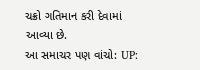ચક્રો ગતિમાન કરી દેવામાં આવ્યા છે.
આ સમાચર પણ વાંચો: UP: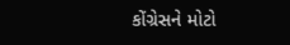કોંગ્રેસને મોટો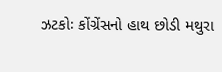ઝટકોઃ કોંગ્રેંસનો હાથ છોડી મથુરા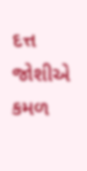દત્ત જોશીએ કમળ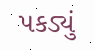પકડ્યું